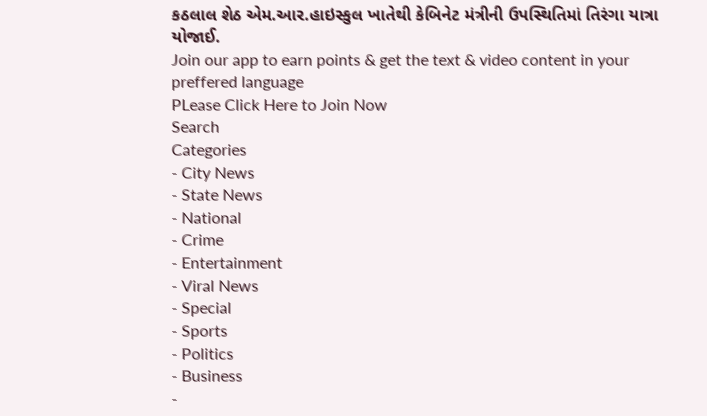કઠલાલ શેઠ એમ.આર.હાઇસ્કુલ ખાતેથી કેબિનેટ મંત્રીની ઉપસ્થિતિમાં તિરંગા યાત્રા યોજાઈ.
Join our app to earn points & get the text & video content in your preffered language
PLease Click Here to Join Now
Search
Categories
- City News
- State News
- National
- Crime
- Entertainment
- Viral News
- Special
- Sports
- Politics
- Business
-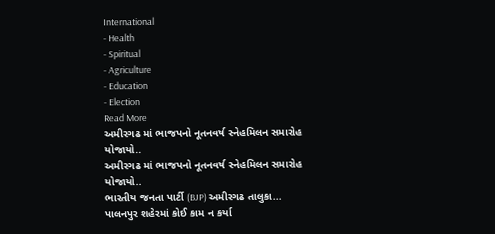International
- Health
- Spiritual
- Agriculture
- Education
- Election
Read More
અમીરગઢ માં ભાજપનો નૂતનવર્ષ સ્નેહમિલન સમારોહ યોજાયો..
અમીરગઢ માં ભાજપનો નૂતનવર્ષ સ્નેહમિલન સમારોહ યોજાયો..
ભારતીય જનતા પાર્ટી (BJP) અમીરગઢ તાલુકા...
પાલનપુર શહેરમાં કોઈ કામ ન કર્યા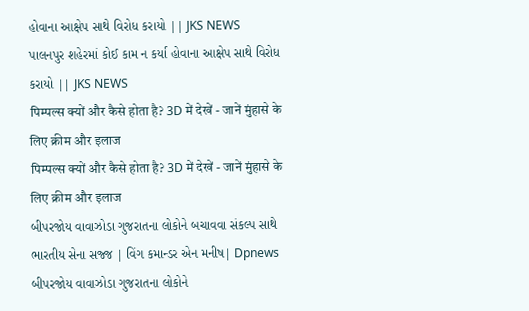હોવાના આક્ષેપ સાથે વિરોધ કરાયો || JKS NEWS
પાલનપુર શહેરમાં કોઈ કામ ન કર્યા હોવાના આક્ષેપ સાથે વિરોધ કરાયો || JKS NEWS
पिम्पल्स क्यों और कैसे होता है? 3D में देखें - जानें मुंहासे के लिए क्रीम और इलाज
पिम्पल्स क्यों और कैसे होता है? 3D में देखें - जानें मुंहासे के लिए क्रीम और इलाज
બીપરજોય વાવાઝોડા ગુજરાતના લોકોને બચાવવા સંકલ્પ સાથે ભારતીય સેના સજ્જ | વિંગ કમાન્ડર એન મનીષ| Dpnews
બીપરજોય વાવાઝોડા ગુજરાતના લોકોને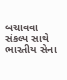બચાવવા સંકલ્પ સાથે ભારતીય સેના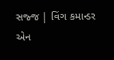સજ્જ | વિંગ કમાન્ડર એન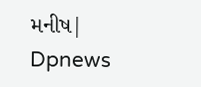મનીષ| Dpnews